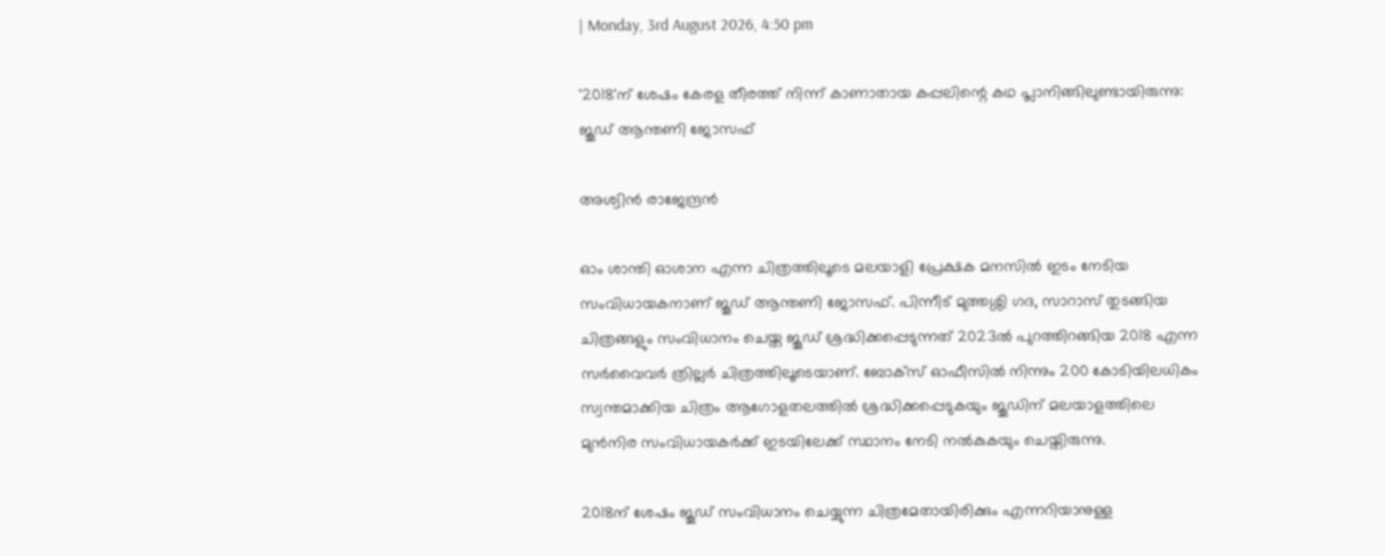| Monday, 3rd August 2026, 4:50 pm

'2018'ന് ശേഷം കേരള തീരത്ത് നിന്ന് കാണാതായ കപ്പലിന്റെ കഥ പ്ലാനിങ്ങിലുണ്ടായിരുന്നു: ജൂഡ് ആന്തണി ജോസഫ്

അശ്വിന്‍ രാജേന്ദ്രന്‍

ഓം ശാന്തി ഓശാന എന്ന ചിത്രത്തിലൂടെ മലയാളി പ്രേക്ഷക മനസില്‍ ഇടം നേടിയ സംവിധായകനാണ് ജൂഡ് ആന്തണി ജോസഫ്. പിന്നീട് മുത്തശ്ശി ഗദ, സാറാസ് തുടങ്ങിയ ചിത്രങ്ങളും സംവിധാനം ചെയ്ത ജൂഡ് ശ്രദ്ധിക്കപ്പെടുന്നത് 2023ല്‍ പുറത്തിറങ്ങിയ 2018 എന്ന സര്‍വൈവര്‍ ത്രില്ലര്‍ ചിത്രത്തിലൂടെയാണ്. ബോക്‌സ് ഓഫീസില്‍ നിന്നും 200 കോടിയിലധികം സ്വന്തമാക്കിയ ചിത്രം ആഗോളതലത്തില്‍ ശ്രദ്ധിക്കപ്പെടുകയും ജൂഡിന് മലയാളത്തിലെ മുന്‍നിര സംവിധായകര്‍ക്ക് ഇടയിലേക്ക് സ്ഥാനം നേടി നല്‍കുകയും ചെയ്തിരുന്നു.

2018ന് ശേഷം ജൂഡ് സംവിധാനം ചെയ്യുന്ന ചിത്രമേതായിരിക്കും എന്നറിയാനുള്ള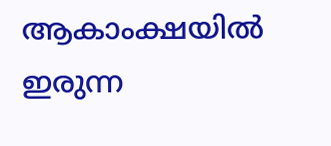ആകാംക്ഷയില്‍ ഇരുന്ന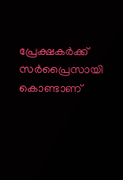പ്രേക്ഷകര്‍ക്ക് സര്‍പ്രൈസായി കൊണ്ടാണ്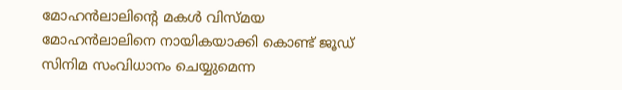മോഹന്‍ലാലിന്റെ മകള്‍ വിസ്മയ മോഹന്‍ലാലിനെ നായികയാക്കി കൊണ്ട് ജൂഡ് സിനിമ സംവിധാനം ചെയ്യുമെന്ന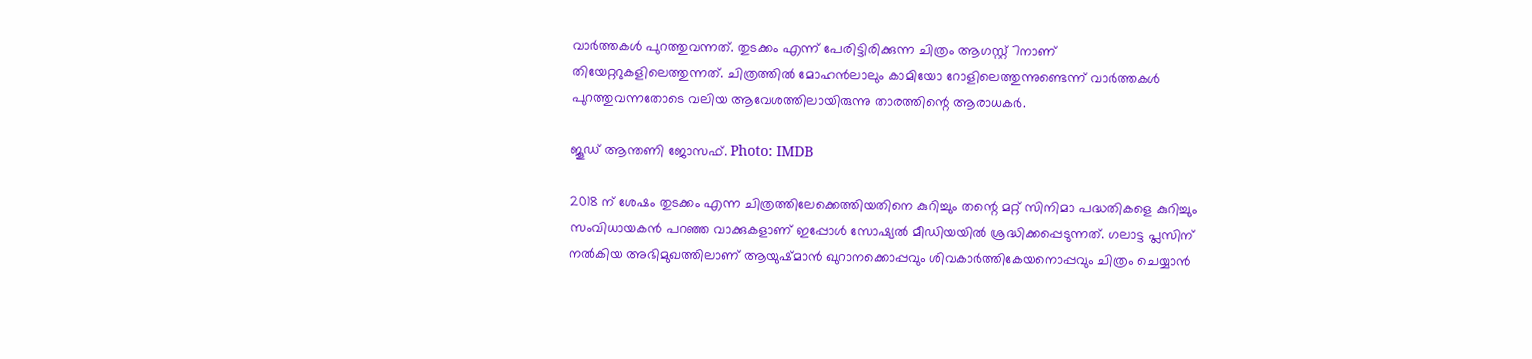വാര്‍ത്തകള്‍ പുറത്തുവന്നത്. തുടക്കം എന്ന് പേരിട്ടിരിക്കുന്ന ചിത്രം ആഗസ്റ്റ് 7നാണ് തിയേറ്ററുകളിലെത്തുന്നത്. ചിത്രത്തില്‍ മോഹന്‍ലാലും കാമിയോ റോളിലെത്തുന്നുണ്ടെന്ന് വാര്‍ത്തകള്‍ പുറത്തുവന്നതോടെ വലിയ ആവേശത്തിലായിരുന്നു താരത്തിന്റെ ആരാധകര്‍.

ജൂഡ് ആന്തണി ജോസഫ്. Photo: IMDB

2018 ന് ശേഷം തുടക്കം എന്ന ചിത്രത്തിലേക്കെത്തിയതിനെ കുറിച്ചും തന്റെ മറ്റ് സിനിമാ പദ്ധതികളെ കുറിച്ചും സംവിധായകന്‍ പറഞ്ഞ വാക്കുകളാണ് ഇപ്പോള്‍ സോഷ്യല്‍ മീഡിയയില്‍ ശ്രദ്ധിക്കപ്പെടുന്നത്. ഗലാട്ട പ്ലസിന് നല്‍കിയ അഭിമുഖത്തിലാണ് ആയുഷ്മാന്‍ ഖുറാനക്കൊപ്പവും ശിവകാര്‍ത്തികേയനൊപ്പവും ചിത്രം ചെയ്യാന്‍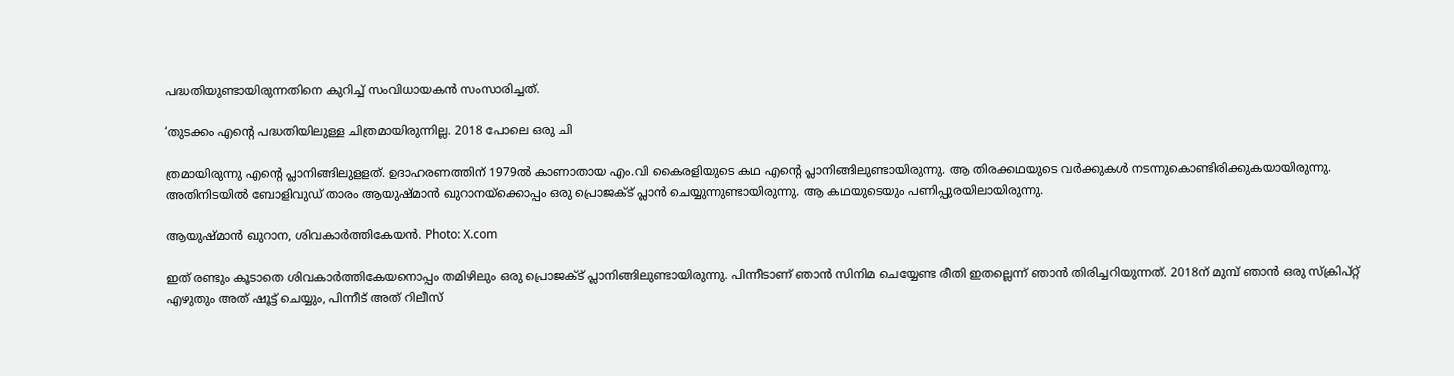പദ്ധതിയുണ്ടായിരുന്നതിനെ കുറിച്ച് സംവിധായകന്‍ സംസാരിച്ചത്.

‘തുടക്കം എന്റെ പദ്ധതിയിലുള്ള ചിത്രമായിരുന്നില്ല. 2018 പോലെ ഒരു ചി

ത്രമായിരുന്നു എന്റെ പ്ലാനിങ്ങിലുളളത്. ഉദാഹരണത്തിന് 1979ല്‍ കാണാതായ എം.വി കൈരളിയുടെ കഥ എന്റെ പ്ലാനിങ്ങിലുണ്ടായിരുന്നു. ആ തിരക്കഥയുടെ വര്‍ക്കുകള്‍ നടന്നുകൊണ്ടിരിക്കുകയായിരുന്നു. അതിനിടയില്‍ ബോളിവുഡ് താരം ആയുഷ്മാന്‍ ഖുറാനയ്‌ക്കൊപ്പം ഒരു പ്രൊജക്ട് പ്ലാന്‍ ചെയ്യുന്നുണ്ടായിരുന്നു. ആ കഥയുടെയും പണിപ്പുരയിലായിരുന്നു.

ആയുഷ്മാന്‍ ഖുറാന, ശിവകാര്‍ത്തികേയന്‍. Photo: X.com

ഇത് രണ്ടും കൂടാതെ ശിവകാര്‍ത്തികേയനൊപ്പം തമിഴിലും ഒരു പ്രൊജക്ട് പ്ലാനിങ്ങിലുണ്ടായിരുന്നു. പിന്നീടാണ് ഞാന്‍ സിനിമ ചെയ്യേണ്ട രീതി ഇതല്ലെന്ന് ഞാന്‍ തിരിച്ചറിയുന്നത്. 2018ന് മുമ്പ് ഞാന്‍ ഒരു സ്‌ക്രിപ്റ്റ് എഴുതും അത് ഷൂട്ട് ചെയ്യും, പിന്നീട് അത് റിലീസ്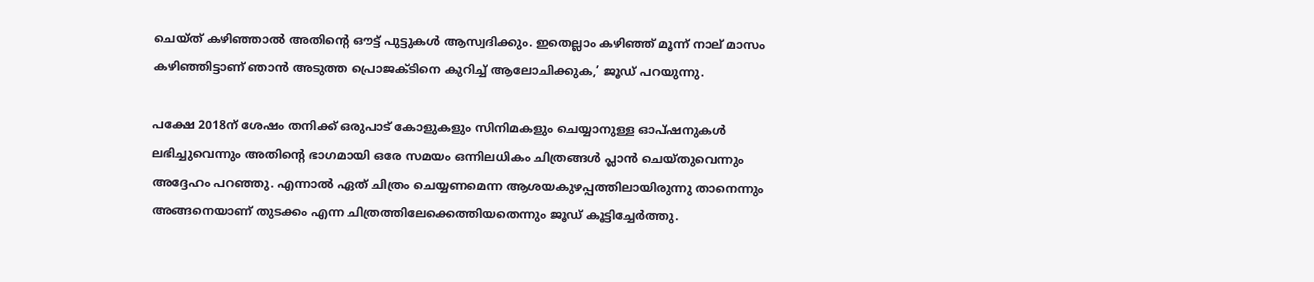ചെയ്ത് കഴിഞ്ഞാല്‍ അതിന്റെ ഔട്ട് പുട്ടുകള്‍ ആസ്വദിക്കും. ഇതെല്ലാം കഴിഞ്ഞ് മൂന്ന് നാല് മാസം കഴിഞ്ഞിട്ടാണ് ഞാന്‍ അടുത്ത പ്രൊജക്ടിനെ കുറിച്ച് ആലോചിക്കുക,’ ജൂഡ് പറയുന്നു.

പക്ഷേ 2018ന് ശേഷം തനിക്ക് ഒരുപാട് കോളുകളും സിനിമകളും ചെയ്യാനുള്ള ഓപ്ഷനുകള്‍ ലഭിച്ചുവെന്നും അതിന്റെ ഭാഗമായി ഒരേ സമയം ഒന്നിലധികം ചിത്രങ്ങള്‍ പ്ലാന്‍ ചെയ്തുവെന്നും അദ്ദേഹം പറഞ്ഞു. എന്നാല്‍ ഏത് ചിത്രം ചെയ്യണമെന്ന ആശയകുഴപ്പത്തിലായിരുന്നു താനെന്നും അങ്ങനെയാണ് തുടക്കം എന്ന ചിത്രത്തിലേക്കെത്തിയതെന്നും ജൂഡ് കൂട്ടിച്ചേര്‍ത്തു.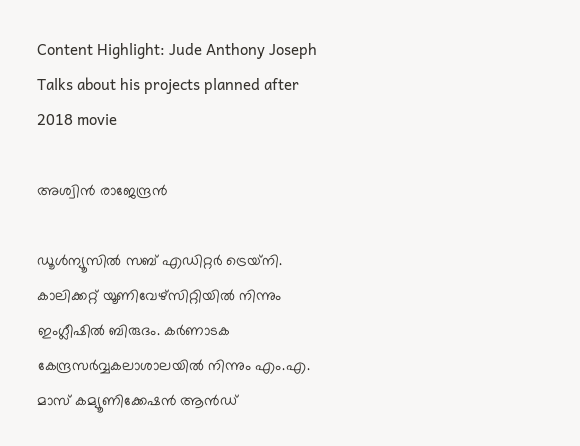Content Highlight: Jude Anthony Joseph Talks about his projects planned after 2018 movie

അശ്വിന്‍ രാജേന്ദ്രന്‍

ഡൂള്‍ന്യൂസില്‍ സബ് എഡിറ്റര്‍ ട്രെയ്‌നി. കാലിക്കറ്റ് യൂണിവേഴ്സിറ്റിയില്‍ നിന്നും ഇംഗ്ലീഷില്‍ ബിരുദം. കര്‍ണാടക കേന്ദ്രസര്‍വ്വകലാശാലയില്‍ നിന്നും എം.എ. മാസ് കമ്യൂണിക്കേഷന്‍ ആന്‍ഡ്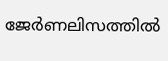ജേര്‍ണലിസത്തില്‍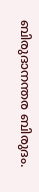ബിരുദാനന്തര ബിരുദം.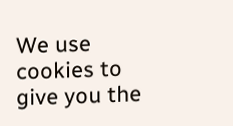We use cookies to give you the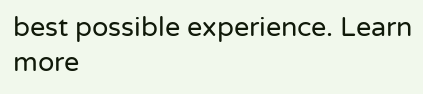best possible experience. Learn more